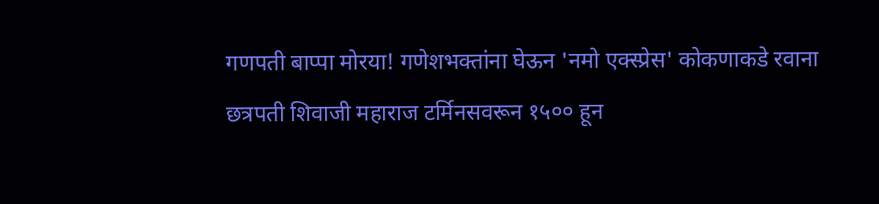गणपती बाप्पा मोरया! गणेशभक्तांना घेऊन 'नमो एक्स्प्रेस' कोकणाकडे रवाना
छत्रपती शिवाजी महाराज टर्मिनसवरून १५०० हून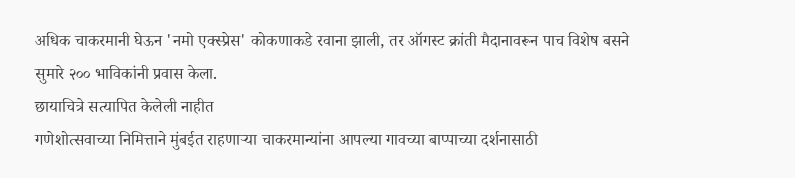अधिक चाकरमानी घेऊन 'नमो एक्स्प्रेस' कोकणाकडे रवाना झाली, तर ऑगस्ट क्रांती मैदानावरून पाच विशेष बसने सुमारे २०० भाविकांनी प्रवास केला.
छायाचित्रे सत्यापित केलेली नाहीत
गणेशोत्सवाच्या निमित्ताने मुंबईत राहणाऱ्या चाकरमान्यांना आपल्या गावच्या बाप्पाच्या दर्शनासाठी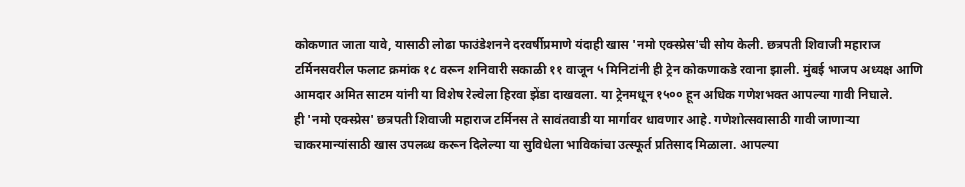कोकणात जाता यावे, यासाठी लोढा फाउंडेशनने दरवर्षीप्रमाणे यंदाही खास 'नमो एक्स्प्रेस'ची सोय केली. छत्रपती शिवाजी महाराज टर्मिनसवरील फलाट क्रमांक १८ वरून शनिवारी सकाळी ११ वाजून ५ मिनिटांनी ही ट्रेन कोकणाकडे रवाना झाली. मुंबई भाजप अध्यक्ष आणि आमदार अमित साटम यांनी या विशेष रेल्वेला हिरवा झेंडा दाखवला. या ट्रेनमधून १५०० हून अधिक गणेशभक्त आपल्या गावी निघाले.
ही 'नमो एक्स्प्रेस' छत्रपती शिवाजी महाराज टर्मिनस ते सावंतवाडी या मार्गावर धावणार आहे. गणेशोत्सवासाठी गावी जाणाऱ्या चाकरमान्यांसाठी खास उपलब्ध करून दिलेल्या या सुविधेला भाविकांचा उत्स्फूर्त प्रतिसाद मिळाला. आपल्या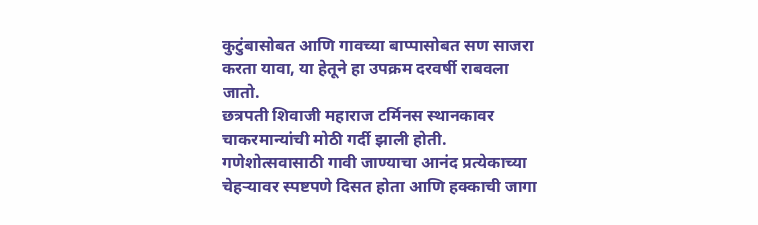कुटुंबासोबत आणि गावच्या बाप्पासोबत सण साजरा करता यावा, या हेतूने हा उपक्रम दरवर्षी राबवला जातो.
छत्रपती शिवाजी महाराज टर्मिनस स्थानकावर चाकरमान्यांची मोठी गर्दी झाली होती. गणेशोत्सवासाठी गावी जाण्याचा आनंद प्रत्येकाच्या चेहऱ्यावर स्पष्टपणे दिसत होता आणि हक्काची जागा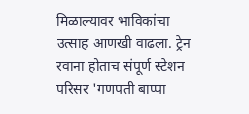मिळाल्यावर भाविकांचा उत्साह आणखी वाढला. ट्रेन रवाना होताच संपूर्ण स्टेशन परिसर 'गणपती बाप्पा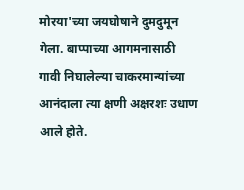मोरया'च्या जयघोषाने दुमदुमून गेला. बाप्पाच्या आगमनासाठी गावी निघालेल्या चाकरमान्यांच्या आनंदाला त्या क्षणी अक्षरशः उधाण आले होते.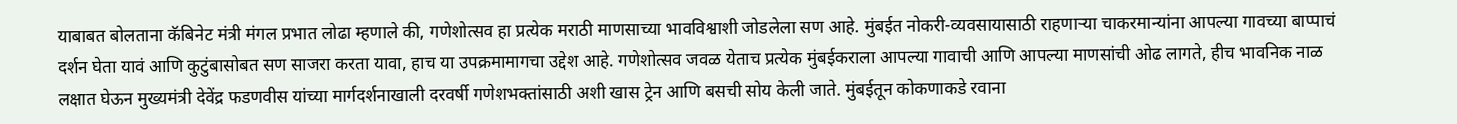याबाबत बोलताना कॅबिनेट मंत्री मंगल प्रभात लोढा म्हणाले की, गणेशोत्सव हा प्रत्येक मराठी माणसाच्या भावविश्वाशी जोडलेला सण आहे. मुंबईत नोकरी-व्यवसायासाठी राहणाऱ्या चाकरमान्यांना आपल्या गावच्या बाप्पाचं दर्शन घेता यावं आणि कुटुंबासोबत सण साजरा करता यावा, हाच या उपक्रमामागचा उद्देश आहे. गणेशोत्सव जवळ येताच प्रत्येक मुंबईकराला आपल्या गावाची आणि आपल्या माणसांची ओढ लागते, हीच भावनिक नाळ लक्षात घेऊन मुख्यमंत्री देवेंद्र फडणवीस यांच्या मार्गदर्शनाखाली दरवर्षी गणेशभक्तांसाठी अशी खास ट्रेन आणि बसची सोय केली जाते. मुंबईतून कोकणाकडे रवाना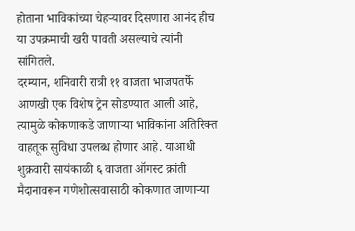होताना भाविकांच्या चेहऱ्यावर दिसणारा आनंद हीच या उपक्रमाची खरी पावती असल्याचे त्यांनी सांगितले.
दरम्यान, शनिवारी रात्री ११ वाजता भाजपतर्फे आणखी एक विशेष ट्रेन सोडण्यात आली आहे, त्यामुळे कोकणाकडे जाणाऱ्या भाविकांना अतिरिक्त वाहतूक सुविधा उपलब्ध होणार आहे. याआधी शुक्रवारी सायंकाळी ६ वाजता ऑगस्ट क्रांती मैदानावरून गणेशोत्सवासाठी कोकणात जाणाऱ्या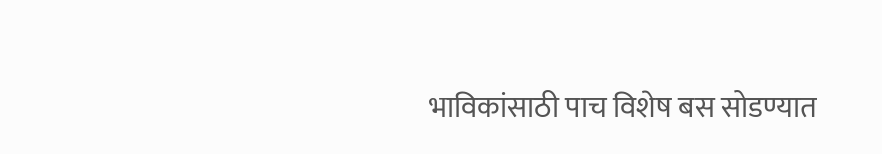भाविकांसाठी पाच विशेष बस सोडण्यात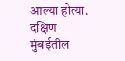आल्या होत्या. दक्षिण मुंबईतील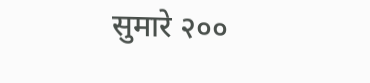सुमारे २००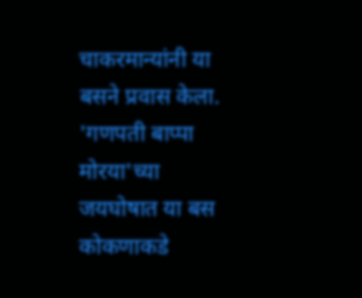चाकरमान्यांनी या बसने प्रवास केला. 'गणपती बाप्पा मोरया'च्या जयघोषात या बस कोकणाकडे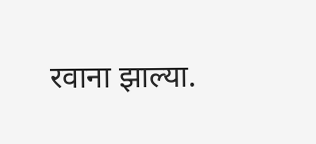रवाना झाल्या.